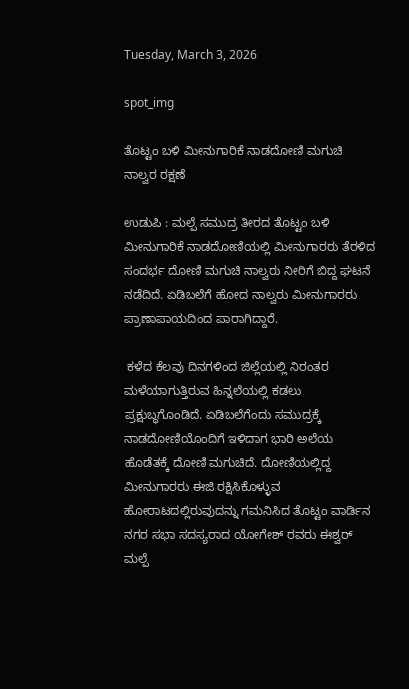Tuesday, March 3, 2026

spot_img

ತೊಟ್ಟಂ ಬಳಿ ಮೀನುಗಾರಿಕೆ ನಾಡದೋಣಿ ಮಗುಚಿ ನಾಲ್ವರ ರಕ್ಷಣೆ

ಉಡುಪಿ : ಮಲ್ಪೆ ಸಮುದ್ರ ತೀರದ ತೊಟ್ಟಂ ಬಳಿ ಮೀನುಗಾರಿಕೆ ನಾಡದೋಣಿಯಲ್ಲಿ ಮೀನುಗಾರರು ತೆರಳಿದ ಸಂದರ್ಭ ದೋಣಿ ಮಗುಚಿ ನಾಲ್ವರು ನೀರಿಗೆ ಬಿದ್ದ ಘಟನೆ ನಡೆದಿದೆ. ಏಡಿಬಲೆಗೆ ಹೋದ ನಾಲ್ವರು ಮೀನುಗಾರರು ಪ್ರಾಣಾಪಾಯದಿಂದ ಪಾರಾಗಿದ್ದಾರೆ.

 ಕಳೆದ ಕೆಲವು ದಿನಗಳಿಂದ ಜಿಲ್ಲೆಯಲ್ಲಿ ನಿರಂತರ ಮಳೆಯಾಗುತ್ತಿರುವ ಹಿನ್ನಲೆಯಲ್ಲಿ ಕಡಲು ಪ್ರಕ್ಷುಬ್ಧಗೊಂಡಿದೆ. ಏಡಿಬಲೆಗೆಂದು ಸಮುದ್ರಕ್ಕೆ ನಾಡದೋಣಿಯೊಂದಿಗೆ ಇಳಿದಾಗ ಭಾರಿ ಅಲೆಯ ಹೊಡೆತಕ್ಕೆ ದೋಣಿ ಮಗುಚಿದೆ. ದೋಣಿಯಲ್ಲಿದ್ದ ಮೀನುಗಾರರು ಈಜಿ ರಕ್ಷಿಸಿಕೊಳ್ಳುವ ಹೋರಾಟದಲ್ಲಿರುವುದನ್ನು ಗಮನಿಸಿದ ತೊಟ್ಟಂ ವಾರ್ಡಿನ ನಗರ ಸಭಾ ಸದಸ್ಯರಾದ ಯೋಗೇಶ್‌ ರವರು ಈಶ್ವರ್‌ ಮಲ್ಪೆ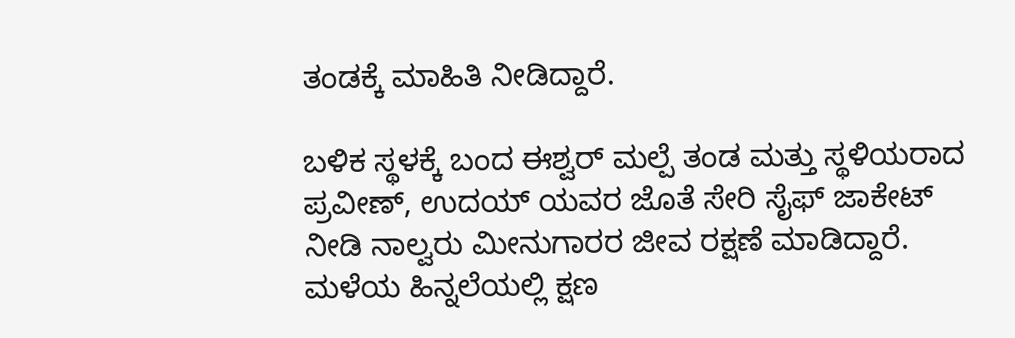ತಂಡಕ್ಕೆ ಮಾಹಿತಿ ನೀಡಿದ್ದಾರೆ.

ಬಳಿಕ ಸ್ಥಳಕ್ಕೆ ಬಂದ ಈಶ್ವರ್‌ ಮಲ್ಪೆ ತಂಡ ಮತ್ತು ಸ್ಥಳಿಯರಾದ ಪ್ರವೀಣ್‌, ಉದಯ್‌ ಯವರ ಜೊತೆ ಸೇರಿ ಸೈಫ್‌ ಜಾಕೇಟ್‌ ನೀಡಿ ನಾಲ್ವರು ಮೀನುಗಾರರ ಜೀವ ರಕ್ಷಣೆ ಮಾಡಿದ್ದಾರೆ. ಮಳೆಯ ಹಿನ್ನಲೆಯಲ್ಲಿ ಕ್ಷಣ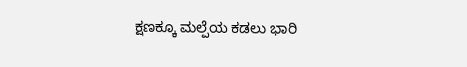ಕ್ಷಣಕ್ಕೂ ಮಲ್ಪೆಯ ಕಡಲು ಭಾರಿ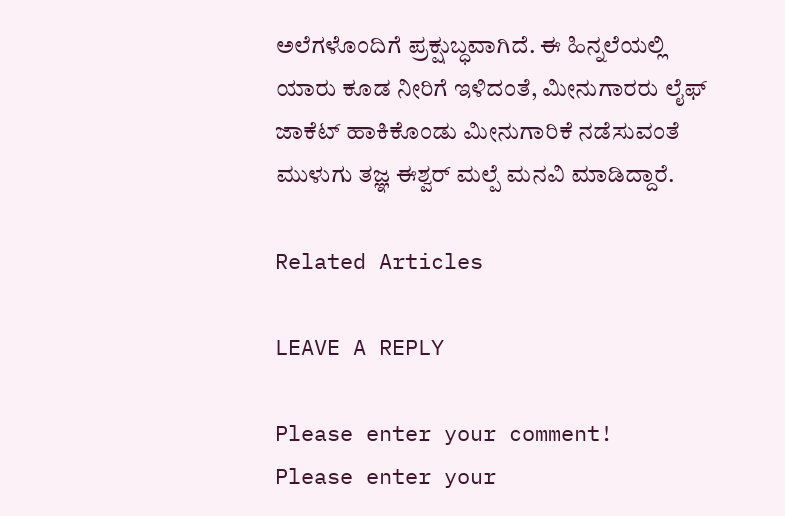ಅಲೆಗಳೊಂದಿಗೆ ಪ್ರಕ್ಷುಬ್ಧವಾಗಿದೆ. ಈ ಹಿನ್ನಲೆಯಲ್ಲಿ ಯಾರು ಕೂಡ ನೀರಿಗೆ ಇಳಿದಂತೆ, ಮೀನುಗಾರರು ಲೈಫ್‌ ಜಾಕೆಟ್‌ ಹಾಕಿಕೊಂಡು ಮೀನುಗಾರಿಕೆ ನಡೆಸುವಂತೆ ಮುಳುಗು ತಜ್ಞ ಈಶ್ವರ್‌ ಮಲ್ಪೆ ಮನವಿ ಮಾಡಿದ್ದಾರೆ.

Related Articles

LEAVE A REPLY

Please enter your comment!
Please enter your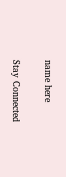name here

Stay Connected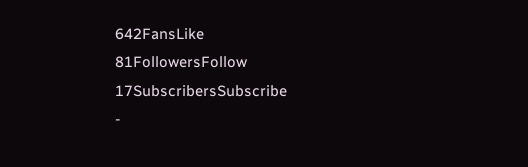642FansLike
81FollowersFollow
17SubscribersSubscribe
-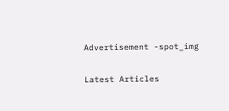Advertisement -spot_img

Latest Articles